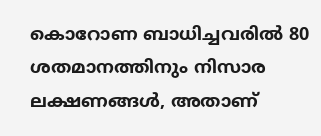കൊറോണ ബാധിച്ചവരില്‍ 80 ശതമാനത്തിനും നിസാര ലക്ഷണങ്ങള്‍, അതാണ്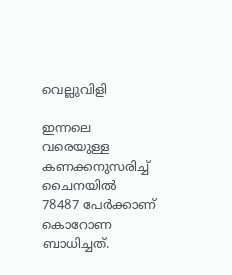വെല്ലുവിളി

ഇന്നലെ വരെയുള്ള കണക്കനുസരിച്ച് ചൈനയില്‍ 78487 പേര്‍ക്കാണ് കൊറോണ ബാധിച്ചത്.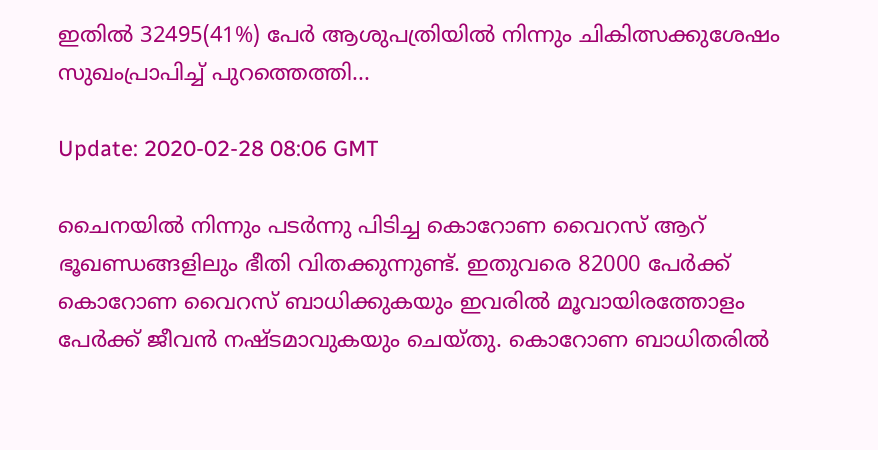ഇതില്‍ 32495(41%) പേര്‍ ആശുപത്രിയില്‍ നിന്നും ചികിത്സക്കുശേഷം സുഖംപ്രാപിച്ച് പുറത്തെത്തി...

Update: 2020-02-28 08:06 GMT

ചൈനയില്‍ നിന്നും പടര്‍ന്നു പിടിച്ച കൊറോണ വൈറസ് ആറ് ഭൂഖണ്ഡങ്ങളിലും ഭീതി വിതക്കുന്നുണ്ട്. ഇതുവരെ 82000 പേര്‍ക്ക് കൊറോണ വൈറസ് ബാധിക്കുകയും ഇവരില്‍ മൂവായിരത്തോളം പേര്‍ക്ക് ജീവന്‍ നഷ്ടമാവുകയും ചെയ്തു. കൊറോണ ബാധിതരില്‍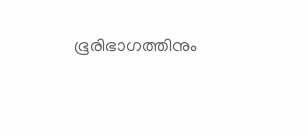ഭൂരിഭാഗത്തിനും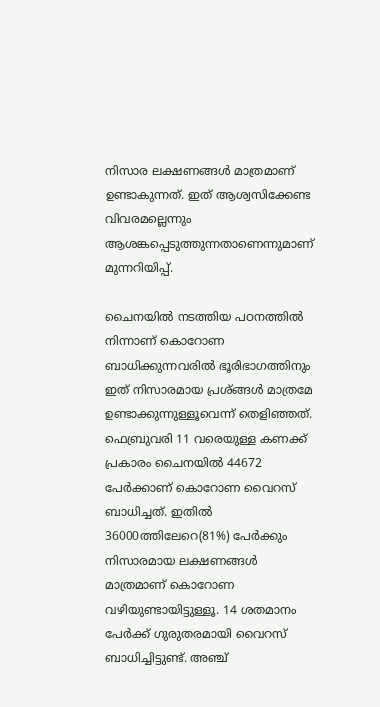നിസാര ലക്ഷണങ്ങള്‍ മാത്രമാണ് ഉണ്ടാകുന്നത്. ഇത് ആശ്വസിക്കേണ്ട വിവരമല്ലെന്നും ആശങ്കപ്പെടുത്തുന്നതാണെന്നുമാണ് മുന്നറിയിപ്പ്.

ചൈനയില്‍ നടത്തിയ പഠനത്തില്‍ നിന്നാണ് കൊറോണ ബാധിക്കുന്നവരില്‍ ഭൂരിഭാഗത്തിനും ഇത് നിസാരമായ പ്രശ്ങ്ങള്‍ മാത്രമേ ഉണ്ടാക്കുന്നുള്ളൂവെന്ന് തെളിഞ്ഞത്. ഫെബ്രുവരി 11 വരെയുള്ള കണക്ക് പ്രകാരം ചൈനയില്‍ 44672 പേര്‍ക്കാണ് കൊറോണ വൈറസ് ബാധിച്ചത്. ഇതില്‍ 36000ത്തിലേറെ(81%) പേര്‍ക്കും നിസാരമായ ലക്ഷണങ്ങള്‍ മാത്രമാണ് കൊറോണ വഴിയുണ്ടായിട്ടുള്ളൂ. 14 ശതമാനം പേര്‍ക്ക് ഗുരുതരമായി വൈറസ് ബാധിച്ചിട്ടുണ്ട്. അഞ്ച്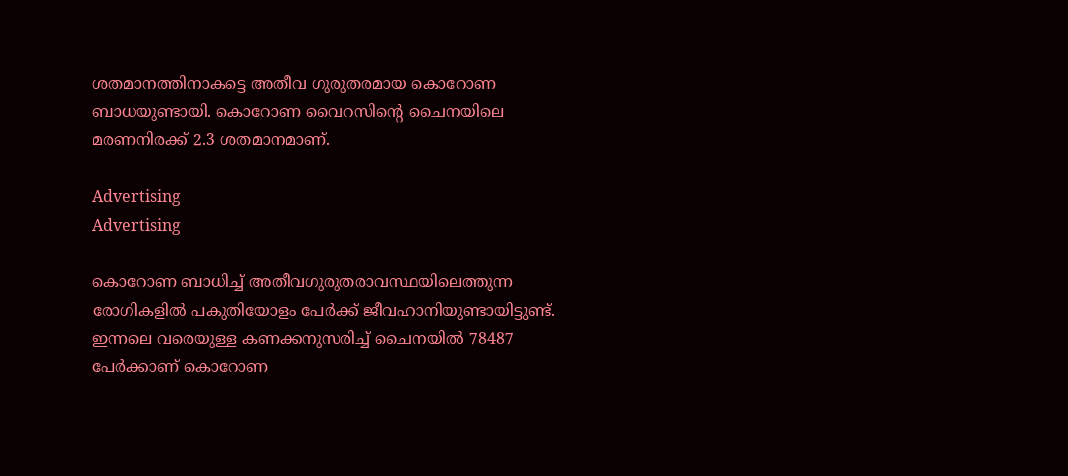ശതമാനത്തിനാകട്ടെ അതീവ ഗുരുതരമായ കൊറോണ ബാധയുണ്ടായി. കൊറോണ വൈറസിന്റെ ചൈനയിലെ മരണനിരക്ക് 2.3 ശതമാനമാണ്.

Advertising
Advertising

കൊറോണ ബാധിച്ച് അതീവഗുരുതരാവസ്ഥയിലെത്തുന്ന രോഗികളില്‍ പകുതിയോളം പേര്‍ക്ക് ജീവഹാനിയുണ്ടായിട്ടുണ്ട്. ഇന്നലെ വരെയുള്ള കണക്കനുസരിച്ച് ചൈനയില്‍ 78487 പേര്‍ക്കാണ് കൊറോണ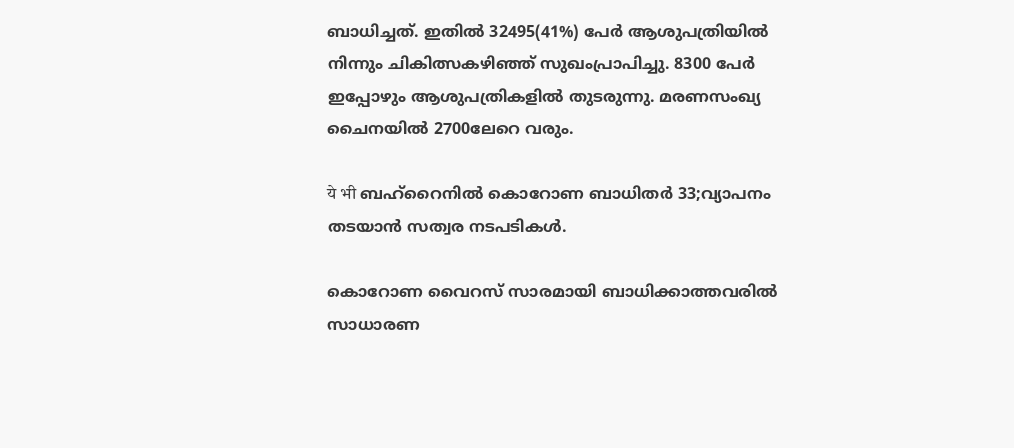ബാധിച്ചത്. ഇതില്‍ 32495(41%) പേര്‍ ആശുപത്രിയില്‍ നിന്നും ചികിത്സകഴിഞ്ഞ് സുഖംപ്രാപിച്ചു. 8300 പേര്‍ ഇപ്പോഴും ആശുപത്രികളില്‍ തുടരുന്നു. മരണസംഖ്യ ചൈനയില്‍ 2700ലേറെ വരും.

ये भी ബഹ്റൈനിൽ കൊറോണ ബാധിതർ 33;വ്യാപനം തടയാൻ സത്വര നടപടികൾ.

കൊറോണ വൈറസ് സാരമായി ബാധിക്കാത്തവരില്‍ സാധാരണ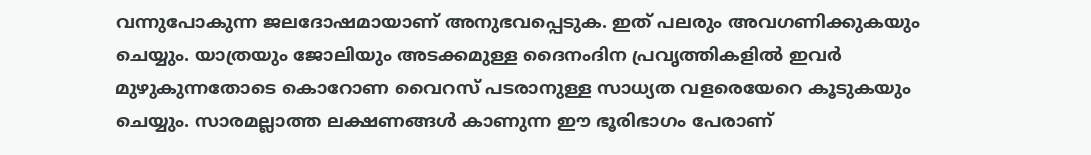വന്നുപോകുന്ന ജലദോഷമായാണ് അനുഭവപ്പെടുക. ഇത് പലരും അവഗണിക്കുകയും ചെയ്യും. യാത്രയും ജോലിയും അടക്കമുള്ള ദൈനംദിന പ്രവൃത്തികളില്‍ ഇവര്‍ മുഴുകുന്നതോടെ കൊറോണ വൈറസ് പടരാനുള്ള സാധ്യത വളരെയേറെ കൂടുകയും ചെയ്യും. സാരമല്ലാത്ത ലക്ഷണങ്ങള്‍ കാണുന്ന ഈ ഭൂരിഭാഗം പേരാണ്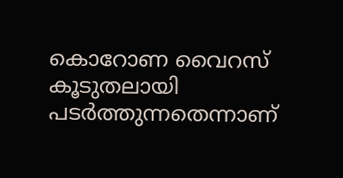കൊറോണ വൈറസ് കൂടുതലായി പടര്‍ത്തുന്നതെന്നാണ്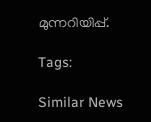മുന്നറിയിപ്പ്.

Tags:

Similar News